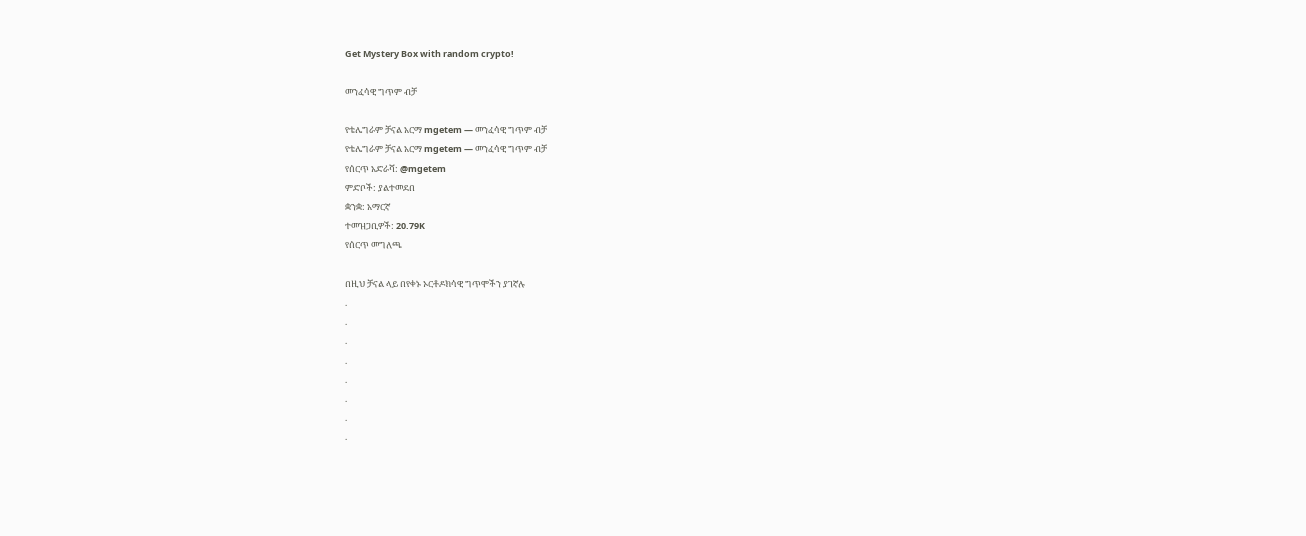Get Mystery Box with random crypto!

መንፈሳዊ ግጥም ብቻ

የቴሌግራም ቻናል አርማ mgetem — መንፈሳዊ ግጥም ብቻ
የቴሌግራም ቻናል አርማ mgetem — መንፈሳዊ ግጥም ብቻ
የሰርጥ አድራሻ: @mgetem
ምድቦች: ያልተመደበ
ቋንቋ: አማርኛ
ተመዝጋቢዎች: 20.79K
የሰርጥ መግለጫ

በዚህ ቻናል ላይ በየቀኑ ኦርቶዶክሳዊ ግጥሞችን ያገኛሉ
.
.
.
.
.
.
.
.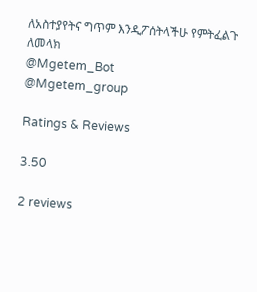ለአስተያየትና ግጥም እንዲፖሰትላችሁ የምትፈልጉ ለመላክ
@Mgetem_Bot
@Mgetem_group

Ratings & Reviews

3.50

2 reviews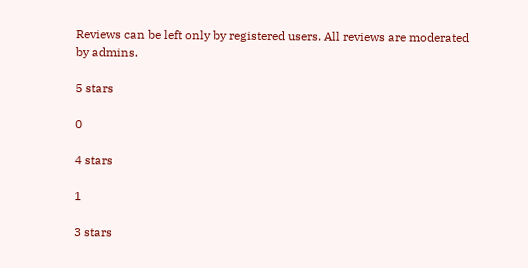Reviews can be left only by registered users. All reviews are moderated by admins.

5 stars

0

4 stars

1

3 stars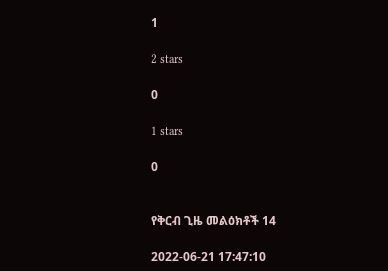1

2 stars

0

1 stars

0


የቅርብ ጊዜ መልዕክቶች 14

2022-06-21 17:47:10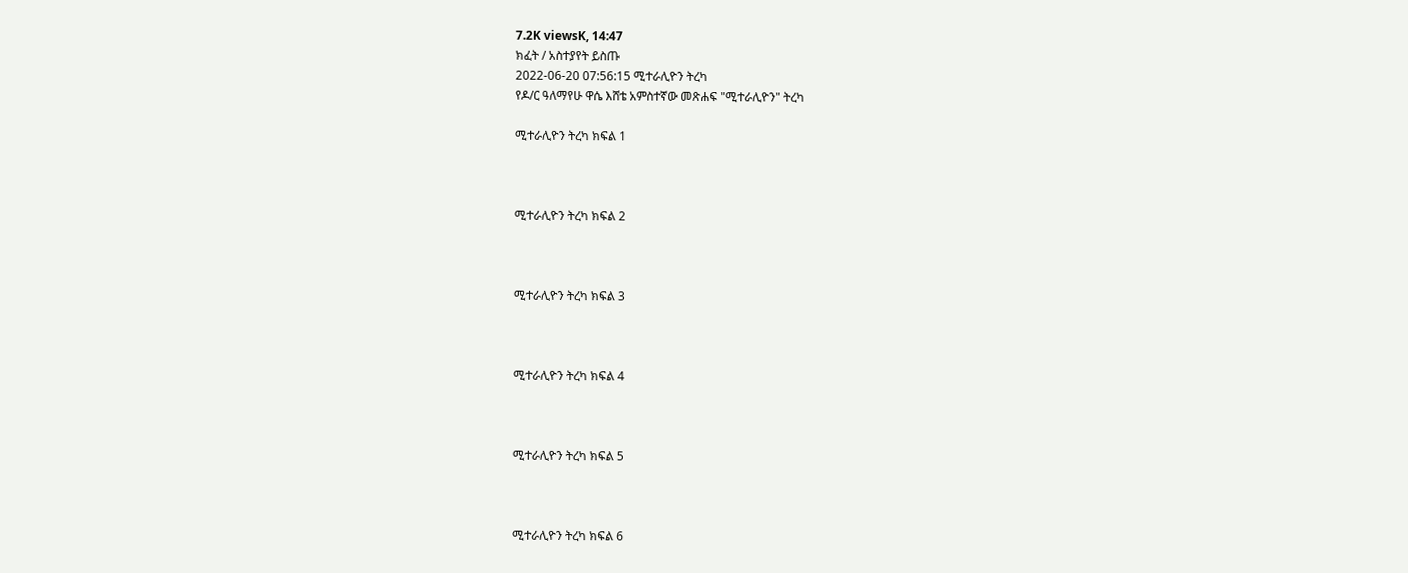7.2K viewsK, 14:47
ክፈት / አስተያየት ይስጡ
2022-06-20 07:56:15 ሚተራሊዮን ትረካ
የዶ/ር ዓለማየሁ ዋሴ እሸቴ አምስተኛው መጽሐፍ "ሚተራሊዮን" ትረካ

ሚተራሊዮን ትረካ ክፍል 1



ሚተራሊዮን ትረካ ክፍል 2



ሚተራሊዮን ትረካ ክፍል 3



ሚተራሊዮን ትረካ ክፍል 4



ሚተራሊዮን ትረካ ክፍል 5



ሚተራሊዮን ትረካ ክፍል 6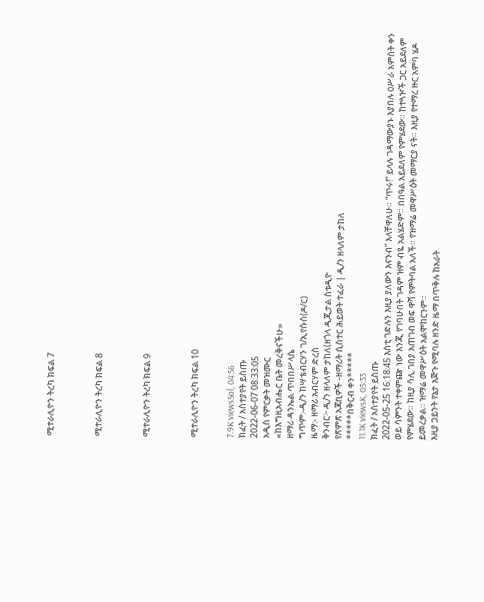ሚተራሊዮን ትረካ ክፍል 7



ሚተራሊዮን ትረካ ክፍል 8



ሚተራሊዮን ትረካ ክፍል 9



ሚተራሊዮን ትረካ ክፍል 10


7.9K viewsSol, 04:56
ክፈት / አስተያየት ይስጡ
2022-06-07 08:33:05
አዲስ የምርቃት መዝሙር
«ከእግዚአብሔር ቤት መረቅናችሁ»
ዘማሪ ዳንኤል ጥበበሥላሴ
ግጥም:-ዲ/ን ከሣቴብርሃን ገ/ኢየሱስ(ዶ/ር)
ዜማ:- ዘማሪ አብርሃም ድረስ
ቅንብር፦ ዲ/ን ዘላለም ታከለ(ዘጎላ ዲጂታል ስቱዲዮ
የጽምጽ አጃቢዎች -ዘማሪት ሲስተር ሕይወት ተፈራ | ዲ/ን ዘላለም ታከለ
*****በቅርብ ቀን*****
11.1K viewsK, 05:33
ክፈት / አስተያየት ይስጡ
2022-05-25 16:18:45 እስቲ ገድሉን እዚያ ያለውን እናንብ” እላቸዋለሁ። “ጥሩ!” ይላሉ ገዳማውያኑ እያበሉ ዐሥራ አምስት ቀን ወይ ሳምንት ተቀምጬ ነው እንጂ የገባሁበት ገዳም ዝም ብዬ አልሄድም። በበዓል አይደለም የምሄደው። ከተጓዦች ጋር አይደለም የምሄደው። ከዚያ ሳሊ ገበያ አጠገብ ወፍ ዋሻ የምትባል አለች። የዝማሬ መዋሥዕት መማርያ ናት። እዚያ የተማረ ዙር አምባ ሄዶ ይመረቃል። ዝማሬ መዋሥዕት አልሞከርንም።
እዚያ ጋይንት የኔታ እጅጉ የሚባሉ ዘንድ ዜማ በጥቅሉ ከአራት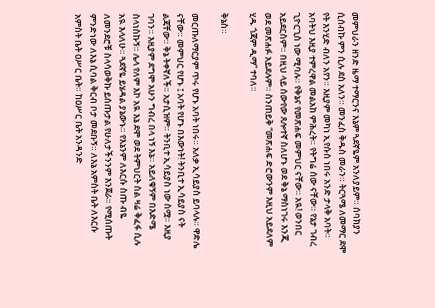መምህራን ዘንድ ዜማ ተማርንና እኔም ጓደኛዬም አንለያይም። ሰባክያን ሲሰብኩ ምን ሲሉ ደስ አለን። መንፈስ ቅዱስ መራን። ትርጓሜ ለመማር ደሞ የት እንሂድ ብለን አየን። እዚያም መካነ ኢየሱስ ነበሩ አንድ ታላቅ አባት። አባትህ እዚያ ተምረዋል መልአከ ምሕረት። የትግሬ ሰው ናቸው። የኔታ ገብረ ጊዮርጊስ ነው ሚባሉ። የቅኔና የመጽሐፍ መምህር ናቸው። አዪ! ወንበር አይደርስም። በዚህ ላይ ሰውየው ጸሎተኛ ስለሆኑ ወደ ቅኔ ማስነገሩ እንጂ ወደ መጽሐፉ አይደሉም። ስንጠይቅ “መጽሐፍ ድሮውንም እዚህ አይደለም ሂዱ ጎጃም ዲማ” ተባለ።

ቅኔስ።

መርጡለማርያም ጥሩ የሆኑ አባት ነበሩ። አለቃ ኢሳይያስ ይባላሉ። ዋድሌ ናቸው። መምህር የሆኑ ፤ አባት የሆኑ በእውነት! ትንቢተ ኢሳይያስ ናት ልጃቸው። ቅኔ ትቀኛለች። አታሲዝም። ትንቢተ ኢሳይያስ ነው ስሟ። እዚያ ገባን። እዚያም ደግሞ አሁን ግብረ በላ ነኝ እኔ። አይለቁኝም በእድሜ ስላነስኩኝ። ሌላ የለም እኮ አዪ እኔ ደሞ ወደ ትምህርት ስል ዛሬ ቅፈፋ ሲሉ አዪ እላለሁ። ጓደኛዬ ይሄዳል ያኔውኑ። የእኔንም ለእርሱ ስጡ ብዬ ለመንደሮቹ ስላሳወቅኩ ይሰጡታል የሁለታችንንም እንጀራ። የሚሰጡት ምንድነው ለእኔ ሲባል ቅርብ ቦታ መደቡኝ። ለእኔ አምስት ቤት ለእርሱ አምስት ቤት ዐሥር ቤት። ከዐሥር ቤት አንዳንድ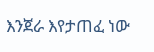እንጀራ እየታጠፈ ነው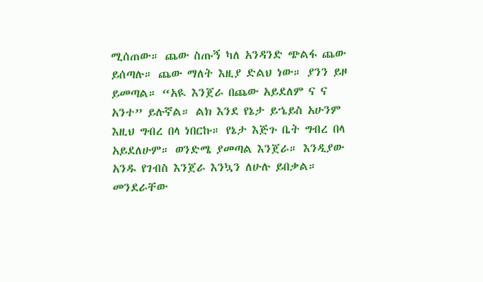ሚሰጠው። ጨው ስጡኝ ካለ አንዳንድ ጭልፋ ጨው ይሰጣሉ። ጨው ማለት እዚያ ድልህ ነው። ያንን ይዞ ይመጣል። “አዪ እንጀራ በጨው አይደለም ና ና አንተ” ይሉኛል። ልክ እንደ የኔታ ይኄይስ አሁንም እዚህ ግብረ በላ ነበርኩ። የኔታ እጅጉ ቤት ግብረ በላ አይደለሁም። ወንድሜ ያመጣል እንጀራ። እንዲያው አንዱ የገብስ እንጀራ እንኳን ለሁሉ ይበቃል። መንደራቸው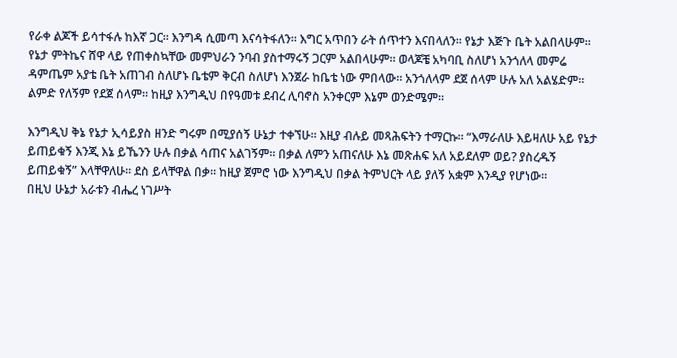የራቀ ልጆች ይሳተፋሉ ከእኛ ጋር። እንግዳ ሲመጣ እናሳትፋለን። እግር አጥበን ራት ሰጥተን እናበላለን። የኔታ እጅጉ ቤት አልበላሁም። የኔታ ምትኬና ሸዋ ላይ የጠቀስኳቸው መምህራን ንባብ ያስተማሩኝ ጋርም አልበላሁም። ወላጆቼ አካባቢ ስለሆነ አንጎለላ መምሬ ዳምጤም አያቴ ቤት አጠገብ ስለሆኑ ቤቴም ቅርብ ስለሆነ እንጀራ ከቤቴ ነው ምበላው። አንጎለላም ደጀ ሰላም ሁሉ አለ አልሄድም። ልምድ የለኝም የደጀ ሰላም። ከዚያ እንግዲህ በየዓመቱ ደብረ ሊባኖስ አንቀርም እኔም ወንድሜም።

እንግዲህ ቅኔ የኔታ ኢሳይያስ ዘንድ ግሩም በሚያሰኝ ሁኔታ ተቀኘሁ። እዚያ ብሉይ መጻሕፍትን ተማርኩ። “እማራለሁ እይዛለሁ አይ የኔታ ይጠይቁኝ እንጂ እኔ ይኼንን ሁሉ በቃል ሳጠና አልገኝም። በቃል ለምን አጠናለሁ እኔ መጽሐፍ አለ አይደለም ወይ? ያስረዱኝ ይጠይቁኝ” እላቸዋለሁ። ደስ ይላቸዋል በቃ። ከዚያ ጀምሮ ነው እንግዲህ በቃል ትምህርት ላይ ያለኝ አቋም እንዲያ የሆነው።
በዚህ ሁኔታ አራቱን ብሔረ ነገሥት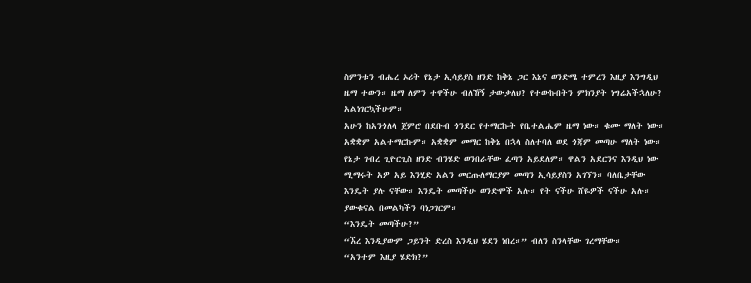ስምንቱን ብሔረ ኦሪት የኔታ ኢሳይያስ ዘንድ ከቅኔ ጋር እኔና ወንድሜ ተምረን እዚያ እንግዲህ ዜማ ተውን። ዜማ ለምን ተዋችሁ ብለኸኝ ታውቃለህ? የተውኩበትን ምክንያት ነግሬአችኋለሁ? አልነገርኳችሁም።
አሁን ከአንጎለላ ጀምሮ በደቡብ ጎንደር የተማርኩት የቤተልሔም ዜማ ነው። ቁሙ ማለት ነው። አቋቋም አልተማርኩም። አቋቋም መማር ከቅኔ በኋላ ስለተባለ ወደ ጎጃም መጣሁ ማለት ነው። የኔታ ገብረ ጊዮርጊስ ዘንድ ብንሄድ ወንበራቸው ፈጣን አይደለም። ዋልን አደርንና እንዲህ ነው ሚማሩት አዎ አይ እንሂድ አልን መርጡለማርያም መጣን ኢሳይያስን አገኘን። ባለቤታቸው እንዴት ያሉ ናቸው። እንዴት መጣችሁ ወንድሞች አሉ። የት ናችሁ ሸዬዎች ናችሁ አሉ። ያውቁናል በመልካችን ባነጋገርም።
“እንዴት መጣችሁ?”
“ኧረ እንዲያውም ጋይንት ድረስ እንዲህ ሄደን ነበረ።” ብለን ስንላቸው ገረማቸው።
“አንተም እዚያ ሄድክ?”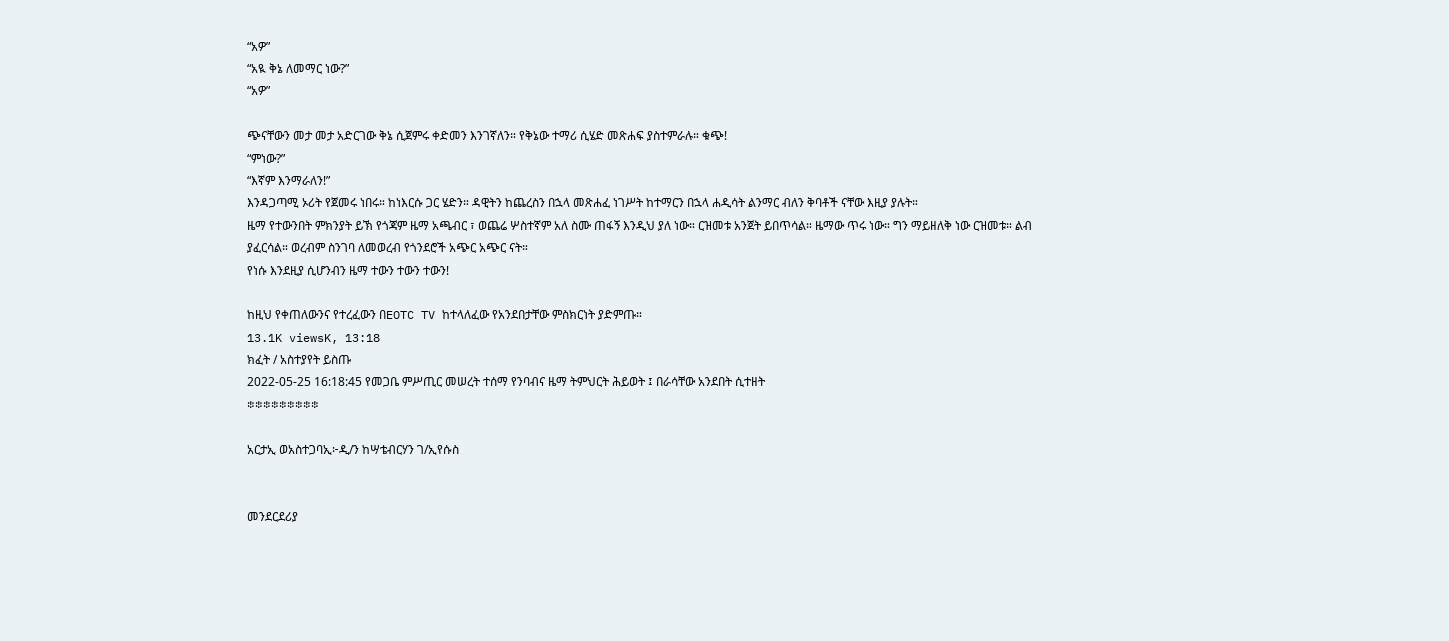“አዎ”
“አዪ ቅኔ ለመማር ነው?”
“አዎ”

ጭናቸውን መታ መታ አድርገው ቅኔ ሲጀምሩ ቀድመን እንገኛለን። የቅኔው ተማሪ ሲሄድ መጽሐፍ ያስተምራሉ። ቁጭ!
“ምነው?”
“እኛም እንማራለን!”
እንዳጋጣሚ ኦሪት የጀመሩ ነበሩ። ከነእርሱ ጋር ሄድን። ዳዊትን ከጨረስን በኋላ መጽሐፈ ነገሥት ከተማርን በኋላ ሐዲሳት ልንማር ብለን ቅባቶች ናቸው እዚያ ያሉት።
ዜማ የተውንበት ምክንያት ይኽ የጎጃም ዜማ አጫብር ፣ ወጨሬ ሦስተኛም አለ ስሙ ጠፋኝ እንዲህ ያለ ነው። ርዝመቱ አንጀት ይበጥሳል። ዜማው ጥሩ ነው። ግን ማይዘለቅ ነው ርዝመቱ። ልብ ያፈርሳል። ወረብም ስንገባ ለመወረብ የጎንደሮች አጭር አጭር ናት።
የነሱ እንደዚያ ሲሆንብን ዜማ ተውን ተውን ተውን!

ከዚህ የቀጠለውንና የተረፈውን በEOTC TV ከተላለፈው የአንደበታቸው ምስክርነት ያድምጡ።
13.1K viewsK, 13:18
ክፈት / አስተያየት ይስጡ
2022-05-25 16:18:45 የመጋቤ ምሥጢር መሠረት ተሰማ የንባብና ዜማ ትምህርት ሕይወት ፤ በራሳቸው አንደበት ሲተዘት
፨፨፨፨፨፨፨፨፨

አርታኢ ወአስተጋባኢ፦ዲ/ን ከሣቴብርሃን ገ/ኢየሱስ


መንደርደሪያ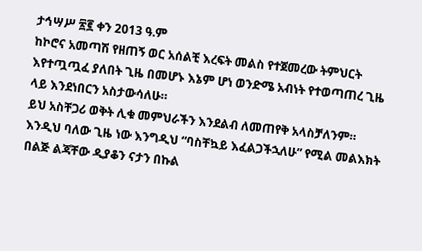ታኅሣሥ ፳፪ ቀን 2013 ዓ.ም
ከኮሮና አመጣሽ የዘጠኝ ወር አሰልቺ እረፍት መልስ የተጀመረው ትምህርት እየተጧጧፈ ያለበት ጊዜ በመሆኑ እኔም ሆነ ወንድሜ አብነት የተወጣጠረ ጊዜ ላይ እንደነበርን አስታውሳለሁ።
ይህ አስቸጋሪ ወቅት ሊቁ መምህራችን እንደልብ ለመጠየቅ አላስቻለንም። እንዲህ ባለው ጊዜ ነው እንግዲህ “ባስቸኳይ እፈልጋችኋለሁ” የሚል መልእክት በልጅ ልጃቸው ዲያቆን ናታን በኩል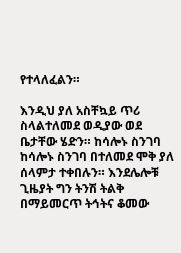የተላለፈልን።

እንዲህ ያለ አስቸኳይ ጥሪ ስላልተለመደ ወዲያው ወደ ቤታቸው ሄድን። ከሳሎኑ ስንገባ ከሳሎኑ ስንገባ በተለመደ ሞቅ ያለ ሰላምታ ተቀበሉን። እንደሌሎቹ ጊዜያት ግን ትንሽ ትልቅ በማይመርጥ ትኅትና ቆመው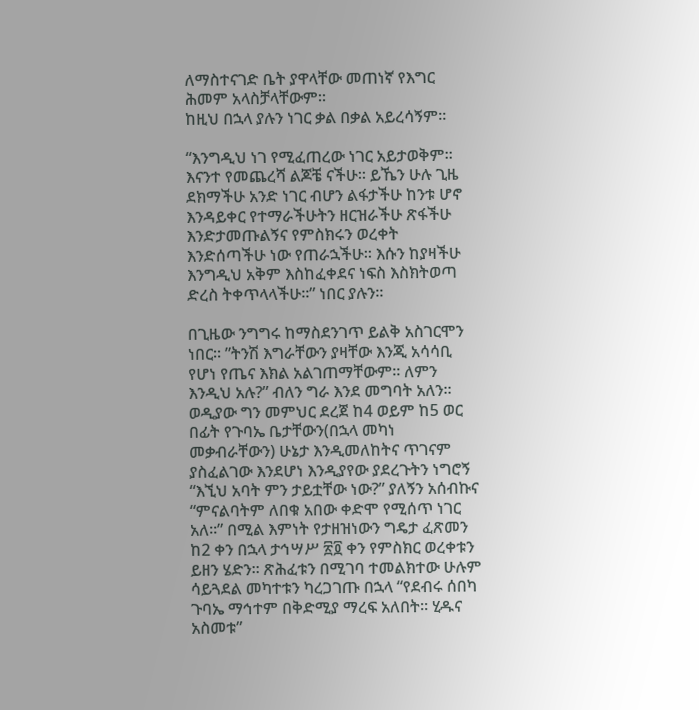ለማስተናገድ ቤት ያዋላቸው መጠነኛ የእግር ሕመም አላስቻላቸውም።
ከዚህ በኋላ ያሉን ነገር ቃል በቃል አይረሳኝም።

“እንግዲህ ነገ የሚፈጠረው ነገር አይታወቅም። እናንተ የመጨረሻ ልጆቼ ናችሁ። ይኼን ሁሉ ጊዜ ደክማችሁ አንድ ነገር ብሆን ልፋታችሁ ከንቱ ሆኖ እንዳይቀር የተማራችሁትን ዘርዝራችሁ ጽፋችሁ እንድታመጡልኝና የምስክሩን ወረቀት እንድሰጣችሁ ነው የጠራኋችሁ። እሱን ከያዛችሁ እንግዲህ አቅም እስከፈቀደና ነፍስ እስክትወጣ ድረስ ትቀጥላላችሁ።” ነበር ያሉን።

በጊዜው ንግግሩ ከማስደንገጥ ይልቅ አስገርሞን ነበር። ”ትንሽ እግራቸውን ያዛቸው እንጂ አሳሳቢ የሆነ የጤና እክል አልገጠማቸውም። ለምን እንዲህ አሉ?” ብለን ግራ እንደ መግባት አለን። ወዲያው ግን መምህር ደረጀ ከ4 ወይም ከ5 ወር በፊት የጉባኤ ቤታቸውን(በኋላ መካነ መቃብራቸውን) ሁኔታ እንዲመለከትና ጥገናም ያስፈልገው እንደሆነ እንዲያየው ያደረጉትን ነግሮኝ “እኚህ አባት ምን ታይቷቸው ነው?” ያለኝን አሰብኩና “ምናልባትም ለበቁ አበው ቀድሞ የሚሰጥ ነገር አለ።” በሚል እምነት የታዘዝነውን ግዴታ ፈጽመን ከ2 ቀን በኋላ ታኅሣሥ ፳፬ ቀን የምስክር ወረቀቱን ይዘን ሄድን። ጽሕፈቱን በሚገባ ተመልክተው ሁሉም ሳይጓደል መካተቱን ካረጋገጡ በኋላ “የደብሩ ሰበካ ጉባኤ ማኅተም በቅድሚያ ማረፍ አለበት። ሂዱና አስመቱ”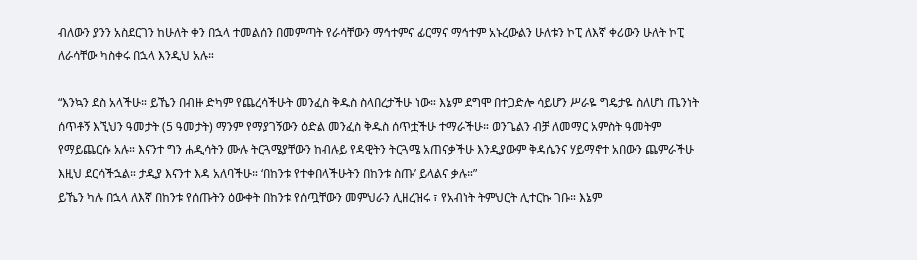ብለውን ያንን አስደርገን ከሁለት ቀን በኋላ ተመልሰን በመምጣት የራሳቸውን ማኅተምና ፊርማና ማኅተም አኑረውልን ሁለቱን ኮፒ ለእኛ ቀሪውን ሁለት ኮፒ ለራሳቸው ካስቀሩ በኋላ እንዲህ አሉ።

“እንኳን ደስ አላችሁ። ይኼን በብዙ ድካም የጨረሳችሁት መንፈስ ቅዱስ ስላበረታችሁ ነው። እኔም ደግሞ በተጋድሎ ሳይሆን ሥራዬ ግዴታዬ ስለሆነ ጤንነት ሰጥቶኝ እኚህን ዓመታት (5 ዓመታት) ማንም የማያገኝውን ዕድል መንፈስ ቅዱስ ሰጥቷችሁ ተማራችሁ። ወንጌልን ብቻ ለመማር አምስት ዓመትም የማይጨርሱ አሉ። እናንተ ግን ሐዲሳትን ሙሉ ትርጓሜያቸውን ከብሉይ የዳዊትን ትርጓሜ አጠናቃችሁ እንዲያውም ቅዳሴንና ሃይማኖተ አበውን ጨምራችሁ እዚህ ደርሳችኋል። ታዲያ እናንተ እዳ አለባችሁ። ‘በከንቱ የተቀበላችሁትን በከንቱ ስጡ’ ይላልና ቃሉ።”
ይኼን ካሉ በኋላ ለእኛ በከንቱ የሰጡትን ዕውቀት በከንቱ የሰጧቸውን መምህራን ሊዘረዝሩ ፣ የአብነት ትምህርት ሊተርኩ ገቡ። እኔም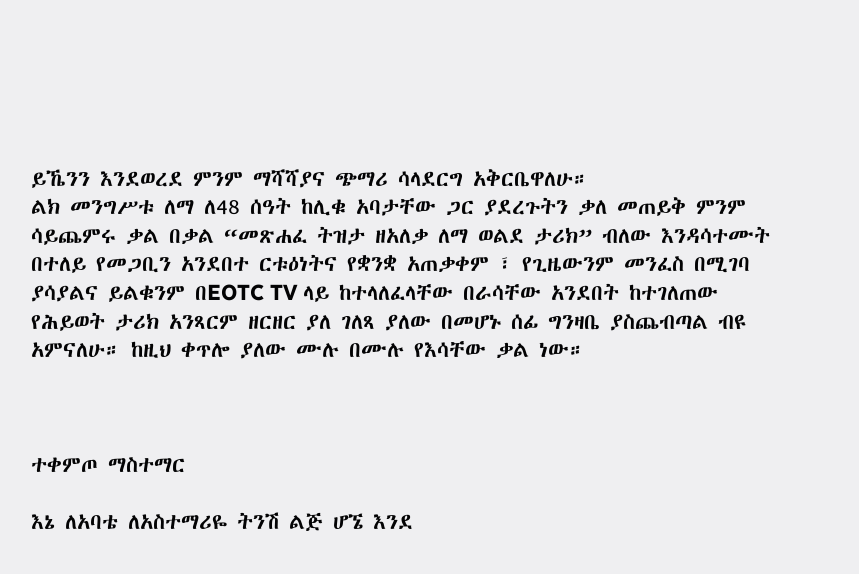ይኼንን እንደወረደ ምንም ማሻሻያና ጭማሪ ሳላደርግ አቅርቤዋለሁ።
ልክ መንግሥቱ ለማ ለ48 ሰዓት ከሊቁ አባታቸው ጋር ያደረጉትን ቃለ መጠይቅ ምንም ሳይጨምሩ ቃል በቃል “መጽሐፈ ትዝታ ዘአለቃ ለማ ወልደ ታሪክ” ብለው እንዳሳተሙት በተለይ የመጋቢን አንደበተ ርቱዕነትና የቋንቋ አጠቃቀም ፣ የጊዜውንም መንፈስ በሚገባ ያሳያልና ይልቁንም በEOTC TV ላይ ከተላለፈላቸው በራሳቸው አንደበት ከተገለጠው የሕይወት ታሪክ አንጻርም ዘርዘር ያለ ገለጻ ያለው በመሆኑ ሰፊ ግንዛቤ ያስጨብጣል ብዩ አምናለሁ። ከዚህ ቀጥሎ ያለው ሙሉ በሙሉ የእሳቸው ቃል ነው።



ተቀምጦ ማስተማር

እኔ ለአባቴ ለአስተማሪዬ ትንሽ ልጅ ሆኜ እንደ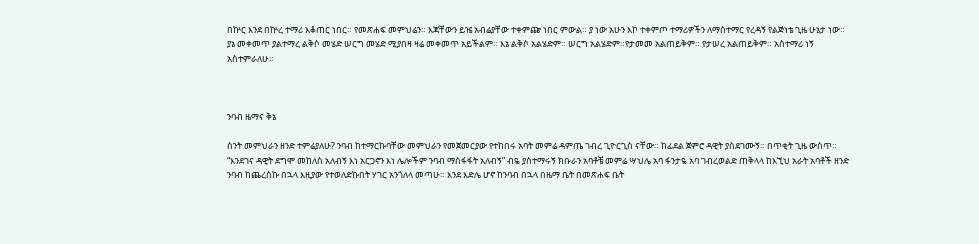በኵር እንደ በኵረ ተማሪ እቆጠር ነበር። የመጽሐፍ መምህሬን። እጃቸውን ይዤ አብሬያቸው ተቀምጬ ነበር ምውል። ያ ነው አሁን እኮ ተቀምጦ ተማሪዎችን ለማስተማር የረዳኝ የልጅነቴ ጊዜ ሁኔታ ነው።
ያኔ መቀመጥ ያልተማረ ልቅሶ መሄድ ሠርግ መሄድ ሚያበዛ ዛሬ መቀመጥ አይችልም። እኔ ልቅሶ አልሄድም። ሠርግ አልሄድም።የታመመ አልጠይቅም። የታሠረ አልጠይቅም። አስተማሪ ነኝ አስተምራለሁ።



ንባብ ዜማና ቅኔ

ስንት መምህራን ዘንድ ተምሬያለሁ? ንባብ ከተማርኩባቸው መምህራን የመጀመርያው የተከበሩ አባት መምሬ ዳምጤ ገብረ ጊዮርጊስ ናቸው። ከፊደል ጀምሮ ዳዊት ያስደገሙኝ። በጥቂት ጊዜ ውስጥ። “እንደገና ዳዊት ደግሞ መከለስ አለብኝ እነ አርጋኖን እነ ሌሎችም ንባብ ማስፋፋት አለብኝ” ብዬ ያስተማሩኝ ክቡራን አባቶቼ መምሬ ሣህሌ አባ ፋንታዬ አባ ገብረወልድ ጠቅላላ ከእኚህ አራት አባቶች ዘንድ ንባብ ከጨረስኩ በኋላ እዚያው የተወለድኩበት ሃገር አንጎለላ መጣሁ። እንደ እድሌ ሆኖ ከንባብ በኋላ በዜማ ቤት በመጽሐፍ ቤት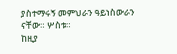ያስተማሩኝ መምህራን ዓይነስውራን ናቸው። ሦስቱ።
ከዚያ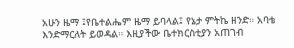አሁን ዜማ ፤የቤተልሔም ዜማ ይባላል፤ የኔታ ምትኬ ዘንድ። አባቴ እንድማርለት ይወዳል። እዚያችው ቤተክርስቲያን አጠገብ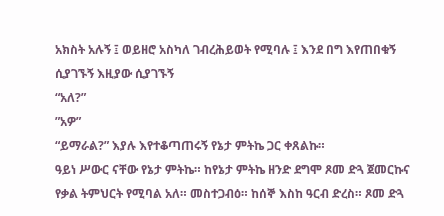አክስት አሉኝ ፤ ወይዘሮ አስካለ ገብረሕይወት የሚባሉ ፤ እንደ በግ እየጠበቁኝ ሲያገኙኝ እዚያው ሲያገኙኝ
“አለ?”
”አዎ”
“ይማራል?” እያሉ እየተቆጣጠሩኝ የኔታ ምትኬ ጋር ቀጸልኩ።
ዓይነ ሥውር ናቸው የኔታ ምትኬ። ከየኔታ ምትኬ ዘንድ ደግሞ ጾመ ድጓ ጀመርኩና የቃል ትምህርት የሚባል አለ። መስተጋብዕ። ከሰኞ እስከ ዓርብ ድረስ። ጾመ ድጓ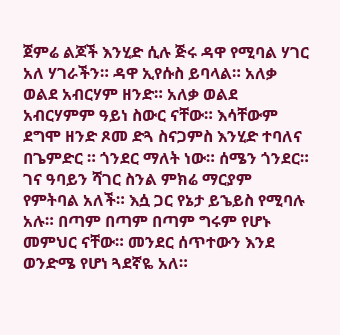ጀምሬ ልጆች እንሂድ ሲሉ ጅሩ ዳዋ የሚባል ሃገር አለ ሃገራችን። ዳዋ ኢየሱስ ይባላል። አለቃ ወልደ አብርሃም ዘንድ። አለቃ ወልደ አብርሃምም ዓይነ ስውር ናቸው። እሳቸውም ደግሞ ዘንድ ጾመ ድጓ ስናጋምስ እንሂድ ተባለና በጌምድር ። ጎንደር ማለት ነው። ሰሜን ጎንደር። ገና ዓባይን ሻገር ስንል ምክሬ ማርያም የምትባል አለች። እሷ ጋር የኔታ ይኄይስ የሚባሉ አሉ። በጣም በጣም በጣም ግሩም የሆኑ መምህር ናቸው። መንደር ሰጥተውን እንደ ወንድሜ የሆነ ጓደኛዬ አለ።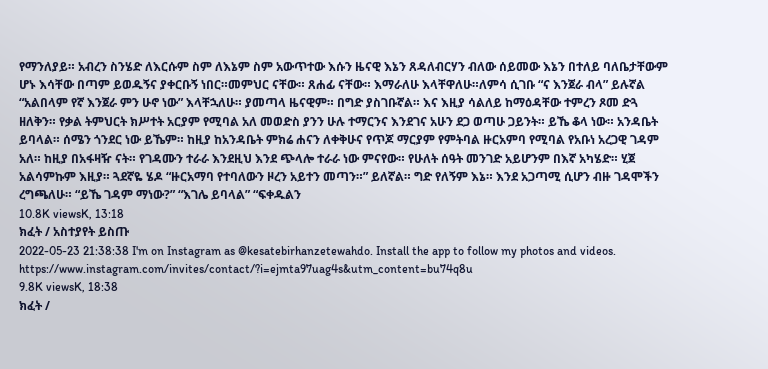የማንለያይ። አብረን ስንሄድ ለእርሱም ስም ለእኔም ስም አውጥተው እሱን ዜናዊ እኔን ጸዳለብርሃን ብለው ሰይመው እኔን በተለይ ባለቤታቸውም ሆኑ እሳቸው በጣም ይወዱኝና ያቀርቡኝ ነበር።መምህር ናቸው። ጸሐፊ ናቸው። እማራለሁ እላቸዋለሁ።ለምሳ ሲገቡ “ና እንጀራ ብላ” ይሉኛል “አልበላም የኛ እንጀራ ምን ሁኖ ነው” እላቸኋለሁ። ያመጣላ ዜናዊም። በግድ ያስገቡኛል። እና እዚያ ሳልለይ ከማዕዳቸው ተምረን ጾመ ድጓ ዘለቅን። የቃል ትምህርት ክሥተት አርያም የሚባል አለ መወድስ ያንን ሁሉ ተማርንና እንደገና አሁን ደጋ ወጣሁ ጋይንት። ይኼ ቆላ ነው። አንዳቤት ይባላል። ሰሜን ጎንደር ነው ይኼም። ከዚያ ከአንዳቤት ምክሬ ሐናን ለቀቅሁና የጥጆ ማርያም የምትባል ዙርአምባ የሚባል የአቡነ አረጋዊ ገዳም አለ። ከዚያ በአፋዛዥ ናት። የገዳሙን ተራራ እንደዚህ እንደ ጭላሎ ተራራ ነው ምናየው። የሁለት ሰዓት መንገድ አይሆንም በእኛ አካሄድ። ሂጀ አልሳምኩም እዚያ። ጓደኛዬ ሄዶ “ዙርአማባ የተባለውን ዞረን አይተን መጣን።” ይለኛል። ግድ የለኝም እኔ። እንደ አጋጣሚ ሲሆን ብዙ ገዳሞችን ረግጫለሁ። “ይኼ ገዳም ማነው?” “እገሌ ይባላል” “ፍቀዱልን
10.8K viewsK, 13:18
ክፈት / አስተያየት ይስጡ
2022-05-23 21:38:38 I'm on Instagram as @kesatebirhanzetewahdo. Install the app to follow my photos and videos. https://www.instagram.com/invites/contact/?i=ejmta97uag4s&utm_content=bu74q8u
9.8K viewsK, 18:38
ክፈት /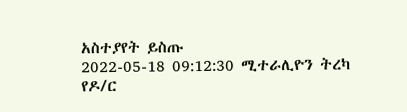አስተያየት ይስጡ
2022-05-18 09:12:30 ሚተራሊዮን ትረካ
የዶ/ር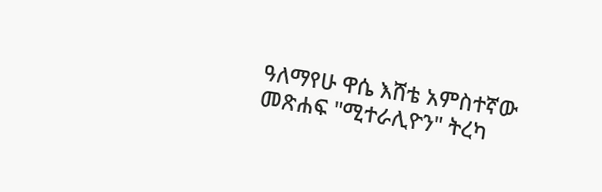ዓለማየሁ ዋሴ እሸቴ አምስተኛው መጽሐፍ "ሚተራሊዮን" ትረካ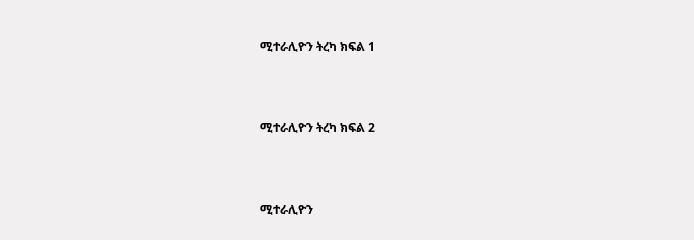ሚተራሊዮን ትረካ ክፍል 1



ሚተራሊዮን ትረካ ክፍል 2



ሚተራሊዮን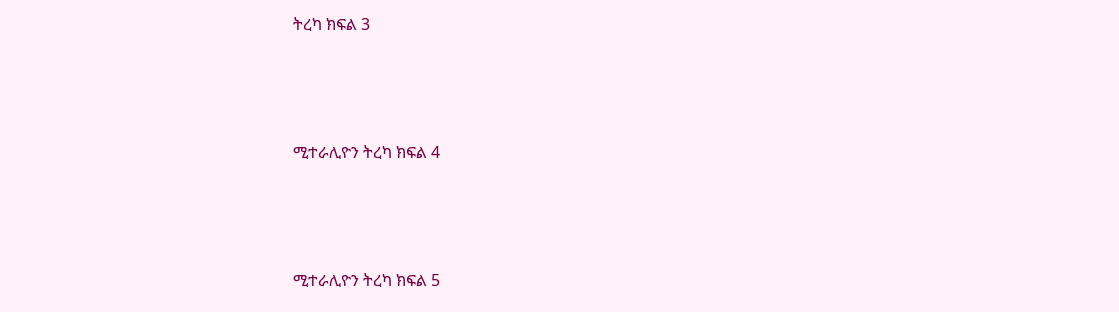ትረካ ክፍል 3



ሚተራሊዮን ትረካ ክፍል 4



ሚተራሊዮን ትረካ ክፍል 5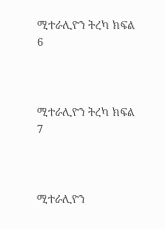ሚተራሊዮን ትረካ ክፍል 6



ሚተራሊዮን ትረካ ክፍል 7



ሚተራሊዮን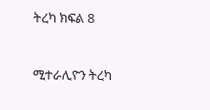ትረካ ክፍል 8



ሚተራሊዮን ትረካ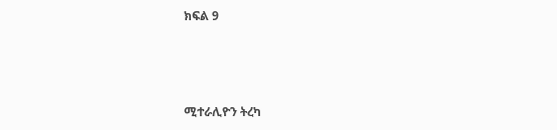ክፍል 9



ሚተራሊዮን ትረካ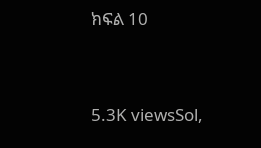ክፍል 10


5.3K viewsSol,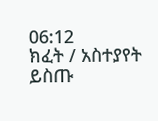06:12
ክፈት / አስተያየት ይስጡ